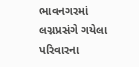ભાવનગરમાં લગ્નપ્રસંગે ગયેલા પરિવારના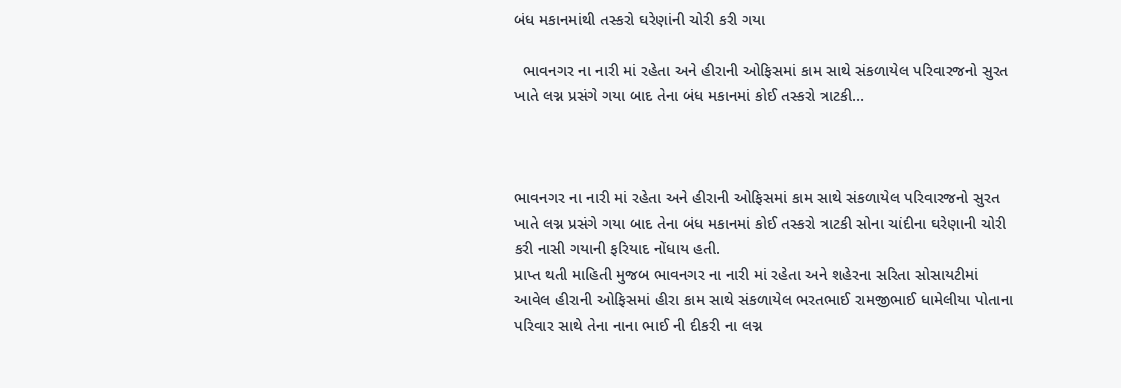બંધ મકાનમાંથી તસ્કરો ઘરેણાંની ચોરી કરી ગયા

  ભાવનગર ના નારી માં રહેતા અને હીરાની ઓફિસમાં કામ સાથે સંકળાયેલ પરિવારજનો સુરત ખાતે લગ્ન પ્રસંગે ગયા બાદ તેના બંધ મકાનમાં કોઈ તસ્કરો ત્રાટકી…



ભાવનગર ના નારી માં રહેતા અને હીરાની ઓફિસમાં કામ સાથે સંકળાયેલ પરિવારજનો સુરત ખાતે લગ્ન પ્રસંગે ગયા બાદ તેના બંધ મકાનમાં કોઈ તસ્કરો ત્રાટકી સોના ચાંદીના ઘરેણાની ચોરી કરી નાસી ગયાની ફરિયાદ નોંધાય હતી.
પ્રાપ્ત થતી માહિતી મુજબ ભાવનગર ના નારી માં રહેતા અને શહેરના સરિતા સોસાયટીમાં આવેલ હીરાની ઓફિસમાં હીરા કામ સાથે સંકળાયેલ ભરતભાઈ રામજીભાઈ ધામેલીયા પોતાના પરિવાર સાથે તેના નાના ભાઈ ની દીકરી ના લગ્ન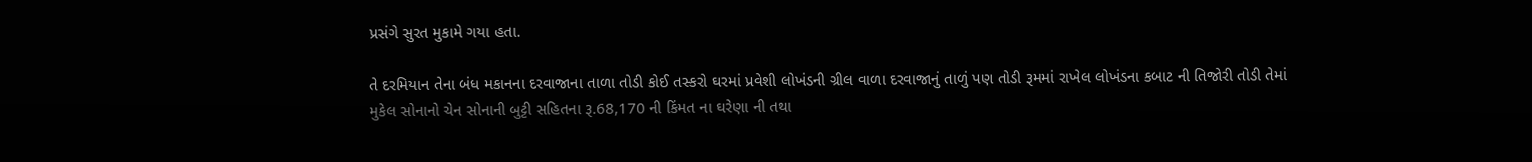પ્રસંગે સુરત મુકામે ગયા હતા.

તે દરમિયાન તેના બંધ મકાનના દરવાજાના તાળા તોડી કોઈ તસ્કરો ઘરમાં પ્રવેશી લોખંડની ગ્રીલ વાળા દરવાજાનું તાળું પણ તોડી રૂમમાં રાખેલ લોખંડના કબાટ ની તિજોરી તોડી તેમાં મુકેલ સોનાનો ચેન સોનાની બુટ્ટી સહિતના રૂ.68,170 ની કિંમત ના ઘરેણા ની તથા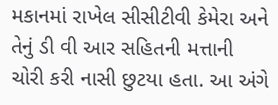મકાનમાં રાખેલ સીસીટીવી કેમેરા અને તેનું ડી વી આર સહિતની મત્તાની ચોરી કરી નાસી છુટયા હતા. આ અંગે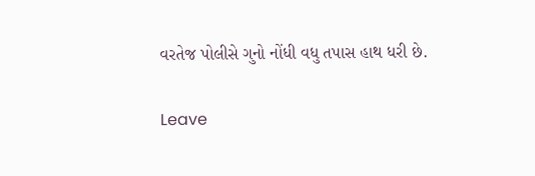વરતેજ પોલીસે ગુનો નોંધી વધુ તપાસ હાથ ધરી છે.

Leave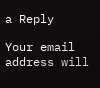a Reply

Your email address will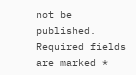not be published. Required fields are marked *